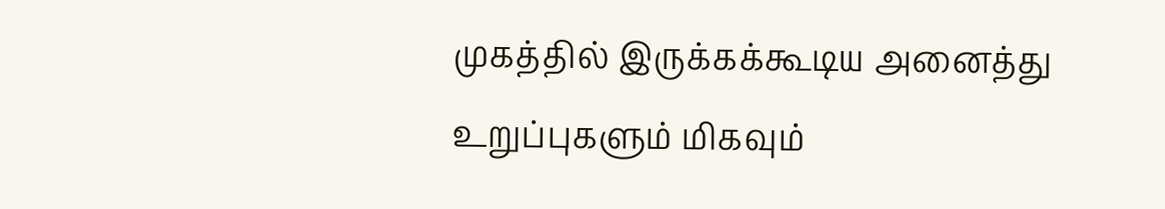முகத்தில் இருக்கக்கூடிய அனைத்து உறுப்புகளும் மிகவும்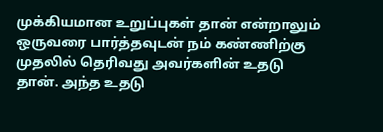முக்கியமான உறுப்புகள் தான் என்றாலும் ஒருவரை பார்த்தவுடன் நம் கண்ணிற்கு முதலில் தெரிவது அவர்களின் உதடு தான். அந்த உதடு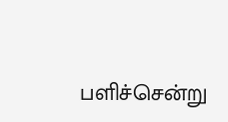பளிச்சென்று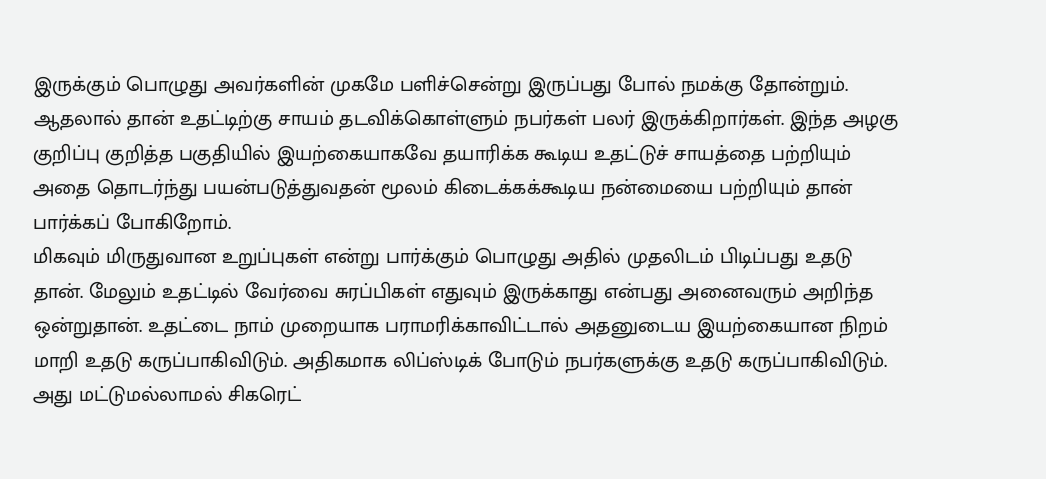இருக்கும் பொழுது அவர்களின் முகமே பளிச்சென்று இருப்பது போல் நமக்கு தோன்றும். ஆதலால் தான் உதட்டிற்கு சாயம் தடவிக்கொள்ளும் நபர்கள் பலர் இருக்கிறார்கள். இந்த அழகு குறிப்பு குறித்த பகுதியில் இயற்கையாகவே தயாரிக்க கூடிய உதட்டுச் சாயத்தை பற்றியும் அதை தொடர்ந்து பயன்படுத்துவதன் மூலம் கிடைக்கக்கூடிய நன்மையை பற்றியும் தான் பார்க்கப் போகிறோம்.
மிகவும் மிருதுவான உறுப்புகள் என்று பார்க்கும் பொழுது அதில் முதலிடம் பிடிப்பது உதடு தான். மேலும் உதட்டில் வேர்வை சுரப்பிகள் எதுவும் இருக்காது என்பது அனைவரும் அறிந்த ஒன்றுதான். உதட்டை நாம் முறையாக பராமரிக்காவிட்டால் அதனுடைய இயற்கையான நிறம் மாறி உதடு கருப்பாகிவிடும். அதிகமாக லிப்ஸ்டிக் போடும் நபர்களுக்கு உதடு கருப்பாகிவிடும்.
அது மட்டுமல்லாமல் சிகரெட்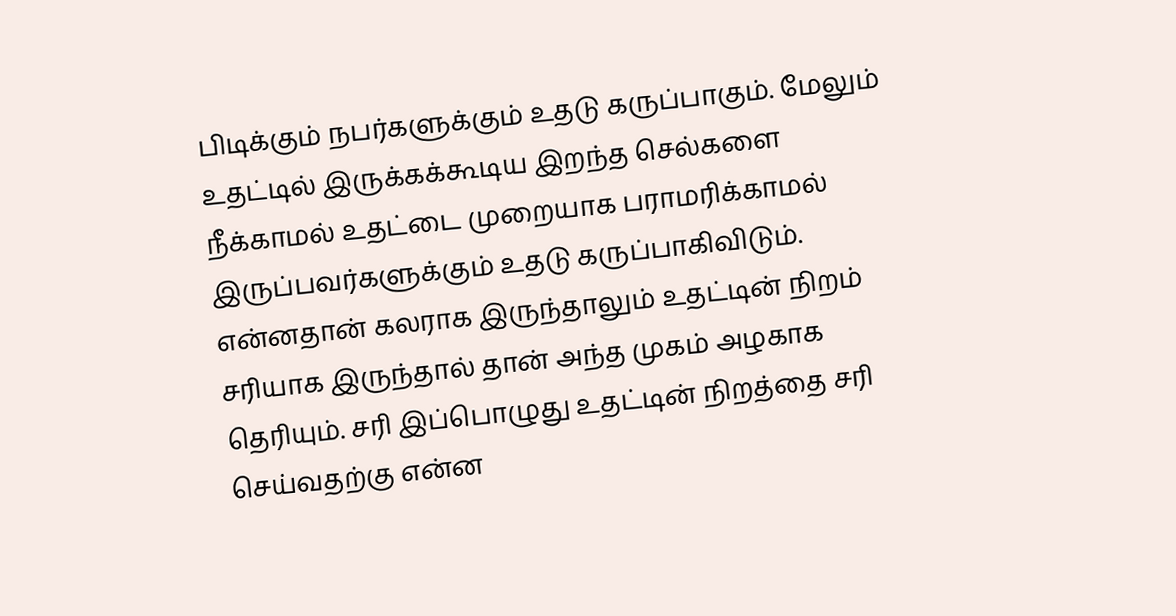பிடிக்கும் நபர்களுக்கும் உதடு கருப்பாகும். மேலும் உதட்டில் இருக்கக்கூடிய இறந்த செல்களை நீக்காமல் உதட்டை முறையாக பராமரிக்காமல் இருப்பவர்களுக்கும் உதடு கருப்பாகிவிடும். என்னதான் கலராக இருந்தாலும் உதட்டின் நிறம் சரியாக இருந்தால் தான் அந்த முகம் அழகாக தெரியும். சரி இப்பொழுது உதட்டின் நிறத்தை சரி செய்வதற்கு என்ன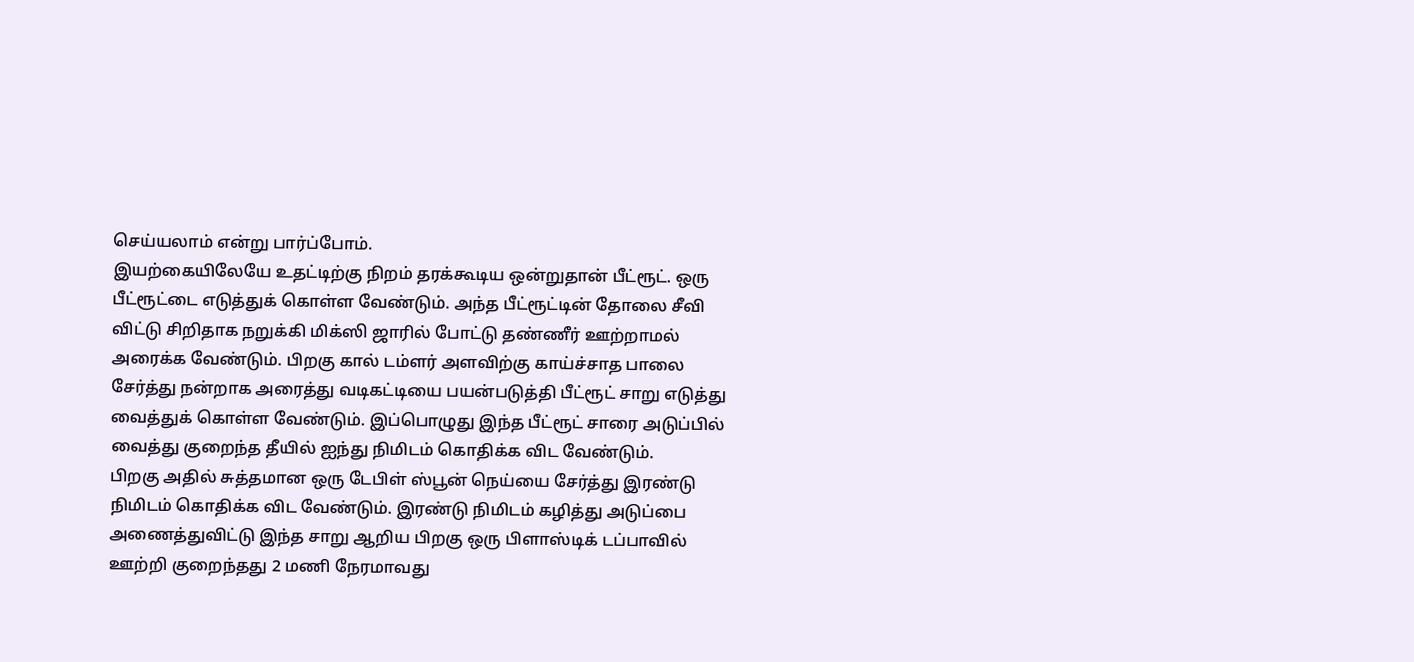செய்யலாம் என்று பார்ப்போம்.
இயற்கையிலேயே உதட்டிற்கு நிறம் தரக்கூடிய ஒன்றுதான் பீட்ரூட். ஒரு பீட்ரூட்டை எடுத்துக் கொள்ள வேண்டும். அந்த பீட்ரூட்டின் தோலை சீவி விட்டு சிறிதாக நறுக்கி மிக்ஸி ஜாரில் போட்டு தண்ணீர் ஊற்றாமல் அரைக்க வேண்டும். பிறகு கால் டம்ளர் அளவிற்கு காய்ச்சாத பாலை சேர்த்து நன்றாக அரைத்து வடிகட்டியை பயன்படுத்தி பீட்ரூட் சாறு எடுத்து வைத்துக் கொள்ள வேண்டும். இப்பொழுது இந்த பீட்ரூட் சாரை அடுப்பில் வைத்து குறைந்த தீயில் ஐந்து நிமிடம் கொதிக்க விட வேண்டும்.
பிறகு அதில் சுத்தமான ஒரு டேபிள் ஸ்பூன் நெய்யை சேர்த்து இரண்டு நிமிடம் கொதிக்க விட வேண்டும். இரண்டு நிமிடம் கழித்து அடுப்பை அணைத்துவிட்டு இந்த சாறு ஆறிய பிறகு ஒரு பிளாஸ்டிக் டப்பாவில் ஊற்றி குறைந்தது 2 மணி நேரமாவது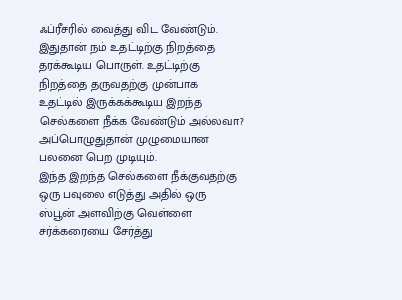ஃப்ரீசரில் வைத்து விட வேண்டும். இதுதான் நம் உதட்டிற்கு நிறத்தை தரக்கூடிய பொருள். உதட்டிற்கு நிறத்தை தருவதற்கு முன்பாக உதட்டில் இருக்கக்கூடிய இறந்த செல்களை நீக்க வேண்டும் அல்லவா? அப்பொழுதுதான் முழுமையான பலனை பெற முடியும்.
இந்த இறந்த செல்களை நீக்குவதற்கு ஒரு பவுலை எடுத்து அதில் ஒரு ஸ்பூன் அளவிற்கு வெள்ளை சர்க்கரையை சேர்த்து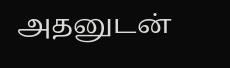அதனுடன்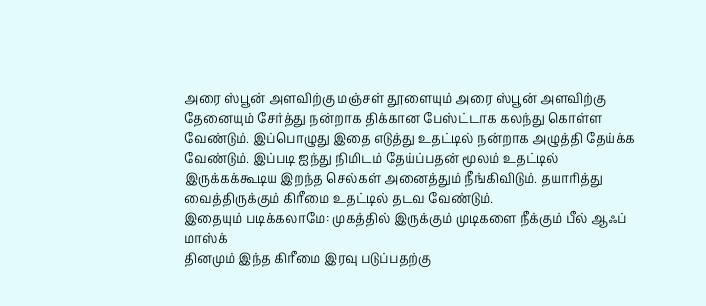அரை ஸ்பூன் அளவிற்கு மஞ்சள் தூளையும் அரை ஸ்பூன் அளவிற்கு தேனையும் சேர்த்து நன்றாக திக்கான பேஸ்ட்டாக கலந்து கொள்ள வேண்டும். இப்பொழுது இதை எடுத்து உதட்டில் நன்றாக அழுத்தி தேய்க்க வேண்டும். இப்படி ஐந்து நிமிடம் தேய்ப்பதன் மூலம் உதட்டில் இருக்கக்கூடிய இறந்த செல்கள் அனைத்தும் நீங்கிவிடும். தயாரித்து வைத்திருக்கும் கிரீமை உதட்டில் தடவ வேண்டும்.
இதையும் படிக்கலாமே: முகத்தில் இருக்கும் முடிகளை நீக்கும் பீல் ஆஃப் மாஸ்க்
தினமும் இந்த கிரீமை இரவு படுப்பதற்கு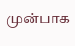முன்பாக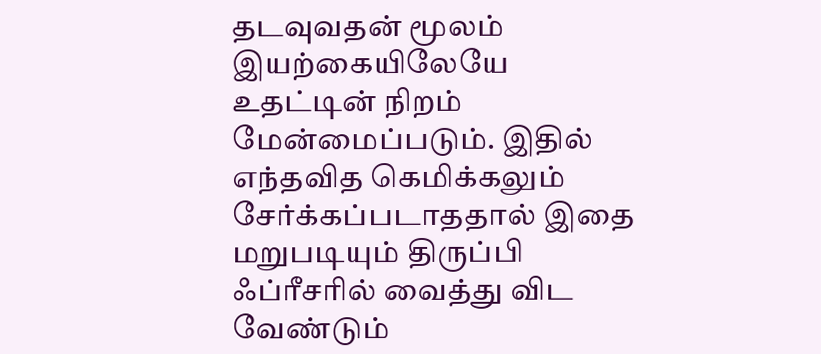தடவுவதன் மூலம் இயற்கையிலேயே உதட்டின் நிறம் மேன்மைப்படும். இதில் எந்தவித கெமிக்கலும் சேர்க்கப்படாததால் இதை மறுபடியும் திருப்பி ஃப்ரீசரில் வைத்து விட வேண்டும்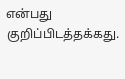என்பது குறிப்பிடத்தக்கது.